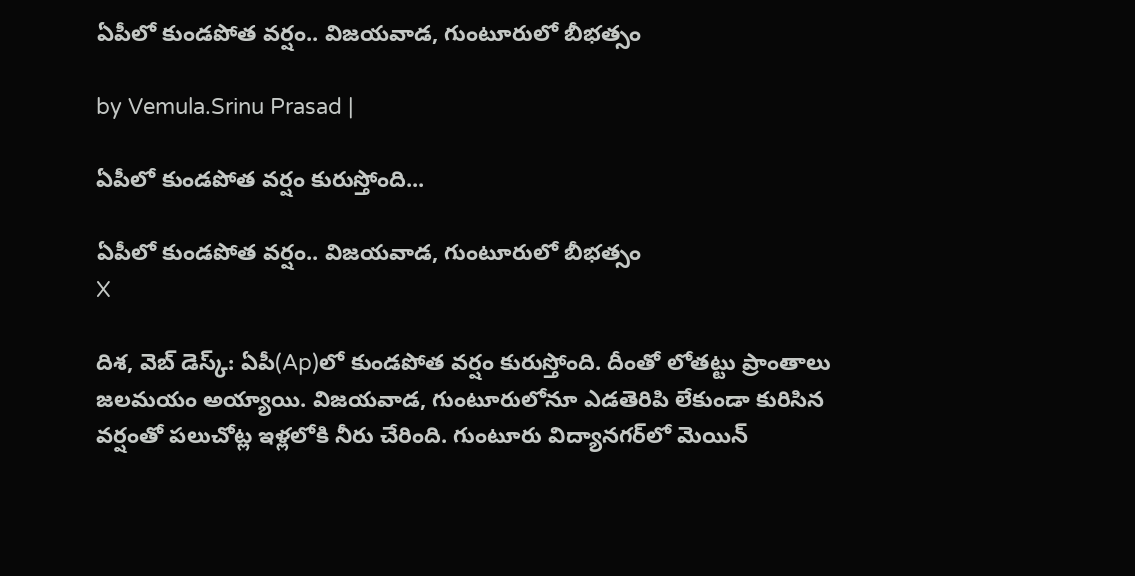ఏపీలో కుండపోత వర్షం.. విజయవాడ, గుంటూరులో బీభత్సం

by Vemula.Srinu Prasad |

ఏపీలో కుండపోత వర్షం కురుస్తోంది...

ఏపీలో కుండపోత వర్షం.. విజయవాడ, గుంటూరులో బీభత్సం
X

దిశ, వెబ్ డెస్క్: ఏపీ(Ap)లో కుండపోత వర్షం కురుస్తోంది. దీంతో లోతట్టు ప్రాంతాలు జలమయం అయ్యాయి. విజయవాడ, గుంటూరులోనూ ఎడతెరిపి లేకుండా కురిసిన వర్షంతో పలుచోట్ల ఇళ్లలోకి నీరు చేరింది. గుంటూరు విద్యానగర్‌లో మెయిన్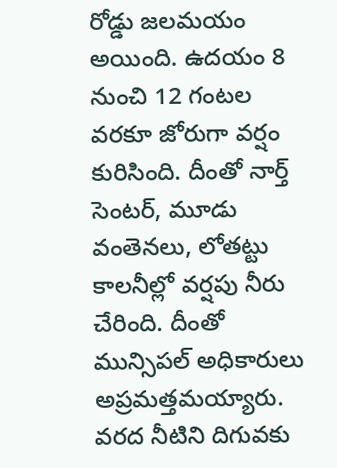రోడ్డు జలమయం అయింది. ఉదయం 8 నుంచి 12 గంటల వరకూ జోరుగా వర్షం కురిసింది. దీంతో నార్త్ సెంటర్, మూడు వంతెనలు, లోతట్టు కాలనీల్లో వర్షపు నీరు చేరింది. దీంతో మున్సిపల్ అధికారులు అప్రమత్తమయ్యారు. వరద నీటిని దిగువకు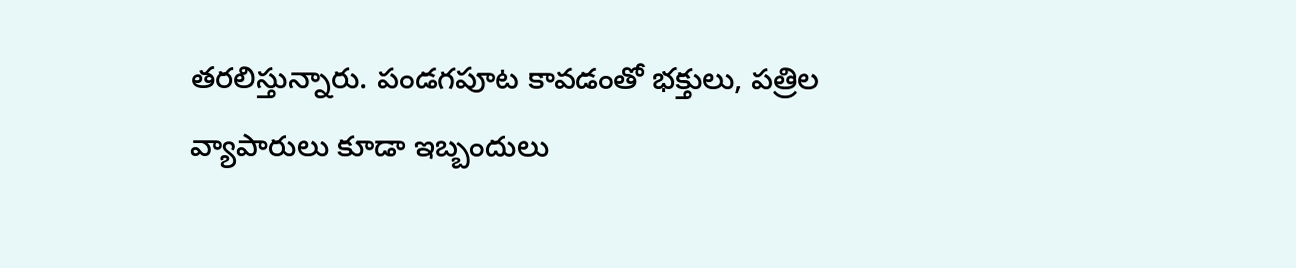తరలిస్తున్నారు. పండగపూట కావడంతో భక్తులు, పత్రిల వ్యాపారులు కూడా ఇబ్బందులు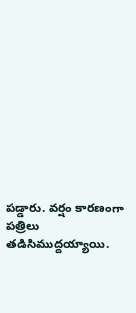పడ్డారు. వర్షం కారణంగా పత్రిలు తడిసిముద్దయ్యాయి.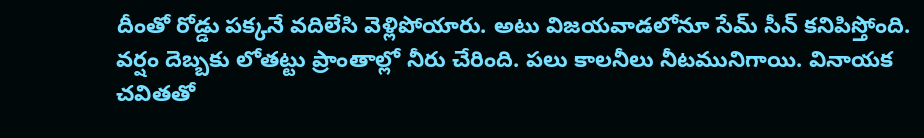దీంతో రోడ్డు పక్కనే వదిలేసి వెళ్లిపోయారు. అటు విజయవాడలోనూ సేమ్ సీన్ కనిపిస్తోంది. వర్షం దెబ్బకు లోతట్టు ప్రాంతాల్లో నీరు చేరింది. పలు కాలనీలు నీటమునిగాయి. వినాయక చవితతో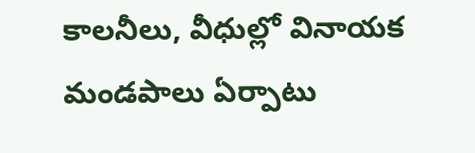కాలనీలు, వీధుల్లో వినాయక మండపాలు ఏర్పాటు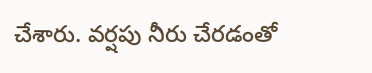చేశారు. వర్షపు నీరు చేరడంతో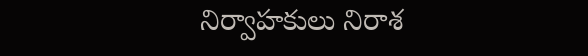నిర్వాహకులు నిరాశ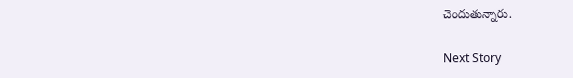చెందుతున్నారు.

Next Story